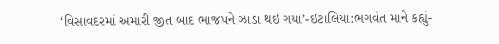‘વિસાવદરમાં અમારી જીત બાદ ભાજપને ઝાડા થઇ ગયા’-ઇટાલિયા:ભગવંત માને કહ્યું-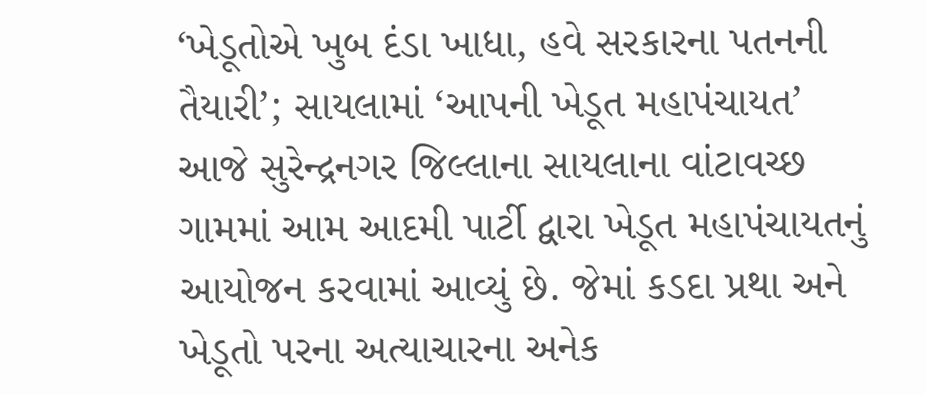‘ખેડૂતોએ ખુબ દંડા ખાધા, હવે સરકારના પતનની તૈયારી’; સાયલામાં ‘આપની ખેડૂત મહાપંચાયત’
આજે સુરેન્દ્રનગર જિલ્લાના સાયલાના વાંટાવચ્છ ગામમાં આમ આદમી પાર્ટી દ્વારા ખેડૂત મહાપંચાયતનું આયોજન કરવામાં આવ્યું છે. જેમાં કડદા પ્રથા અને ખેડૂતો પરના અત્યાચારના અનેક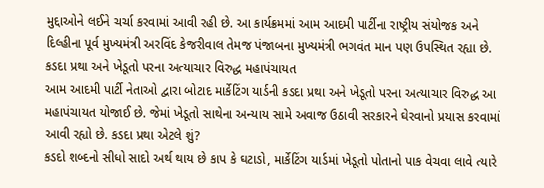મુદ્દાઓને લઈને ચર્ચા કરવામાં આવી રહી છે. આ કાર્યક્રમમાં આમ આદમી પાર્ટીના રાષ્ટ્રીય સંયોજક અને દિલ્હીના પૂર્વ મુખ્યમંત્રી અરવિંદ કેજરીવાલ તેમજ પંજાબના મુખ્યમંત્રી ભગવંત માન પણ ઉપસ્થિત રહ્યા છે. કડદા પ્રથા અને ખેડૂતો પરના અત્યાચાર વિરુદ્ધ મહાપંચાયત
આમ આદમી પાર્ટી નેતાઓ દ્વારા બોટાદ માર્કેટિંગ યાર્ડની કડદા પ્રથા અને ખેડૂતો પરના અત્યાચાર વિરુદ્ધ આ મહાપંચાયત યોજાઈ છે. જેમાં ખેડૂતો સાથેના અન્યાય સામે અવાજ ઉઠાવી સરકારને ઘેરવાનો પ્રયાસ કરવામાં આવી રહ્યો છે. કડદા પ્રથા એટલે શું?
કડદો શબ્દનો સીધો સાદો અર્થ થાય છે કાપ કે ઘટાડો, માર્કેટિંગ યાર્ડમાં ખેડૂતો પોતાનો પાક વેચવા લાવે ત્યારે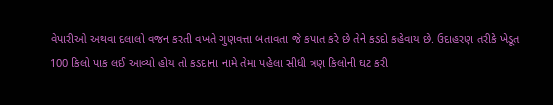વેપારીઓ અથવા દલાલો વજન કરતી વખતે ગુણવત્તા બતાવતા જે કપાત કરે છે તેને કડદો કહેવાય છે. ઉદાહરણ તરીકે ખેડૂત 100 કિલો પાક લઈ આવ્યો હોય તો કડદાના નામે તેમા પહેલા સીધી ત્રણ કિલોની ઘટ કરી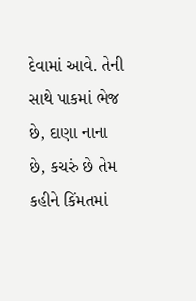દેવામાં આવે. તેની સાથે પાકમાં ભેજ છે, દાણા નાના છે, કચરું છે તેમ કહીને કિંમતમાં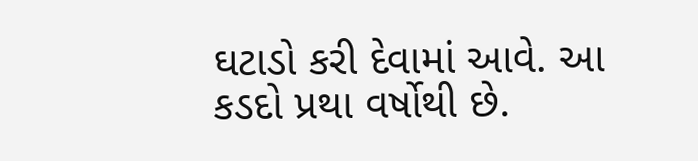ઘટાડો કરી દેવામાં આવે. આ કડદો પ્રથા વર્ષોથી છે.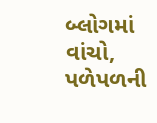બ્લોગમાં વાંચો, પળેપળની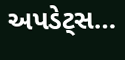અપડેટ્સ…